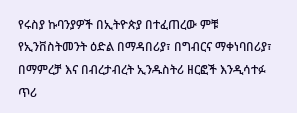የሩስያ ኩባንያዎች በኢትዮጵያ በተፈጠረው ምቹ የኢንቨስትመንት ዕድል በማዳበሪያ፣ በግብርና ማቀነባበሪያ፣ በማምረቻ እና በብረታብረት ኢንዱስትሪ ዘርፎች እንዲሳተፉ ጥሪ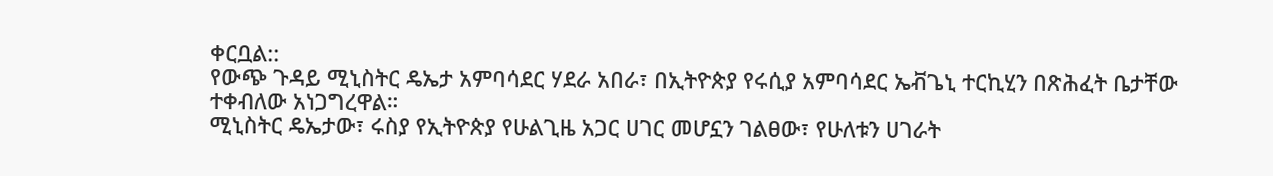ቀርቧል::
የውጭ ጉዳይ ሚኒስትር ዴኤታ አምባሳደር ሃደራ አበራ፣ በኢትዮጵያ የሩሲያ አምባሳደር ኤቭጌኒ ተርኪሂን በጽሕፈት ቤታቸው ተቀብለው አነጋግረዋል።
ሚኒስትር ዴኤታው፣ ሩስያ የኢትዮጵያ የሁልጊዜ አጋር ሀገር መሆኗን ገልፀው፣ የሁለቱን ሀገራት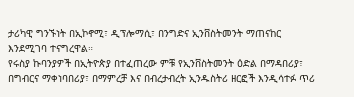ታሪካዊ ግንኙነት በኢኮኖሚ፣ ዲፕሎማሲ፣ በንግድና ኢንቨስትመንት ማጠናከር እንደሚገባ ተናግረዋል።
የሩስያ ኩባንያዎች በኢትዮጵያ በተፈጠረው ምቹ የኢንቨስትመንት ዕድል በማዳበሪያ፣ በግብርና ማቀነባበሪያ፣ በማምረቻ እና በብረታብረት ኢንዱስትሪ ዘርፎች እንዲሳተፉ ጥሪ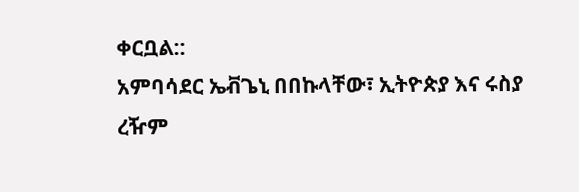ቀርቧል::
አምባሳደር ኤቭጌኒ በበኩላቸው፣ ኢትዮጵያ እና ሩስያ ረዥም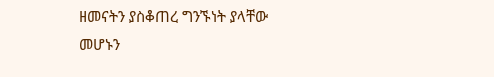ዘመናትን ያስቆጠረ ግንኙነት ያላቸው መሆኑን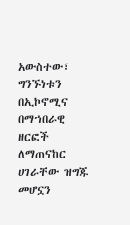አውስተው፣ ግንኙነቱን በኢኮኖሚና በማኀበራዊ ዘርፎች ለማጠናከር ሀገራቸው ዝግጁ መሆኗን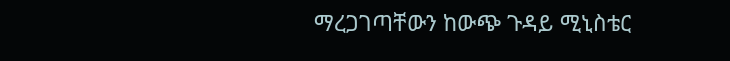ማረጋገጣቸውን ከውጭ ጉዳይ ሚኒስቴር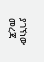ያገኘነው መረጃ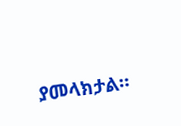ያመላክታል።